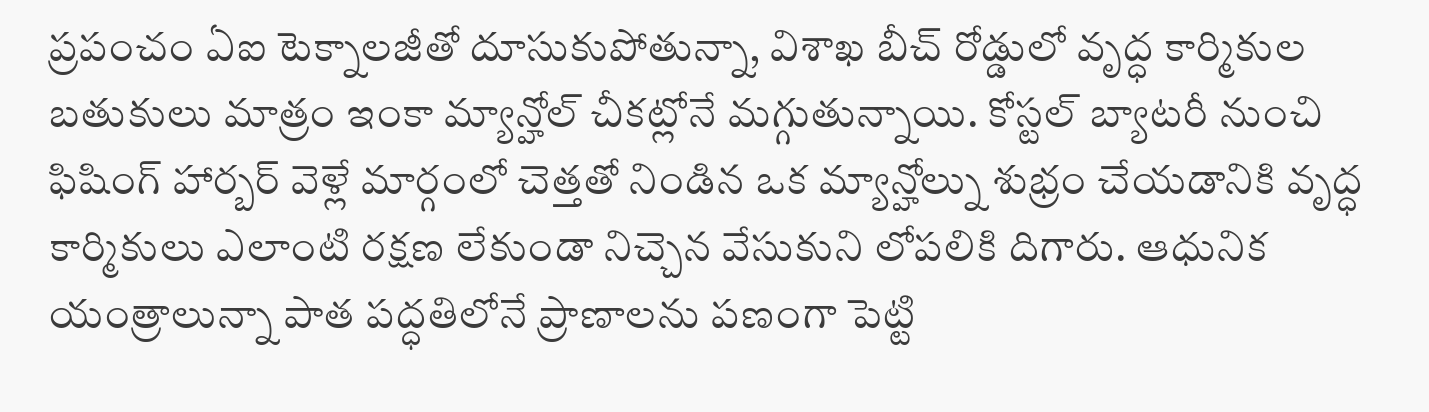ప్రపంచం ఏఐ టెక్నాలజీతో దూసుకుపోతున్నా, విశాఖ బీచ్ రోడ్డులో వృద్ధ కార్మికుల బతుకులు మాత్రం ఇంకా మ్యాన్హోల్ చీకట్లోనే మగ్గుతున్నాయి. కోస్టల్ బ్యాటరీ నుంచి ఫిషింగ్ హార్బర్ వెళ్లే మార్గంలో చెత్తతో నిండిన ఒక మ్యాన్హోల్ను శుభ్రం చేయడానికి వృద్ధ కార్మికులు ఎలాంటి రక్షణ లేకుండా నిచ్చెన వేసుకుని లోపలికి దిగారు. ఆధునిక యంత్రాలున్నా పాత పద్ధతిలోనే ప్రాణాలను పణంగా పెట్టి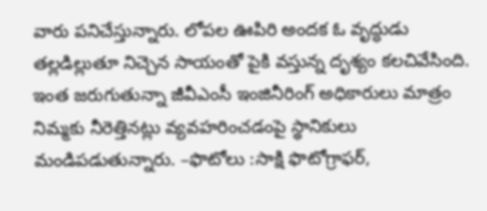వారు పనిచేస్తున్నారు. లోపల ఊపిరి అందక ఓ వృద్ధుడు తల్లడిల్లుతూ నిచ్చెన సాయంతో పైకి వస్తున్న దృశ్యం కలచివేసింది. ఇంత జరుగుతున్నా జీవీఎంసీ ఇంజినీరింగ్ అధికారులు మాత్రం నిమ్మకు నీరెత్తినట్లు వ్యవహరించడంపై స్థానికులు మండిపడుతున్నారు. –ఫొటోలు :సాక్షి ఫొటోగ్రాఫర్,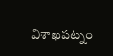విశాఖపట్నం